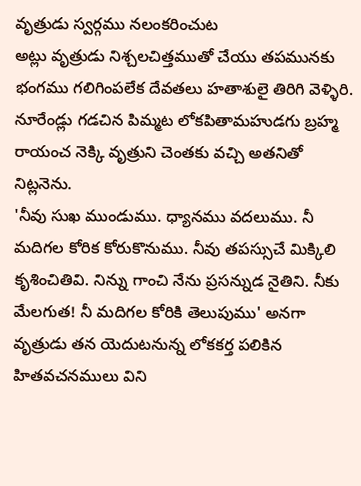వృత్రుడు స్వర్గము నలంకరించుట
అట్లు వృత్రుడు నిశ్చలచిత్తముతో చేయు తపమునకు భంగము గలిగింపలేక దేవతలు హతాశులై తిరిగి వెళ్ళిరి. నూరేండ్లు గడచిన పిమ్మట లోకపితామహుడగు బ్రహ్మ రాయంచ నెక్కి వృత్రుని చెంతకు వచ్చి అతనితో నిట్లనెను.
'నీవు సుఖ ముండుము. ధ్యానము వదలుము. నీ మదిగల కోరిక కోరుకొనుము. నీవు తపస్సుచే మిక్కిలి కృశించితివి. నిన్ను గాంచి నేను ప్రసన్నుడ నైతిని. నీకు మేలగుత! నీ మదిగల కోరికి తెలుపుము' అనగా వృత్రుడు తన యెదుటనున్న లోకకర్త పలికిన హితవచనములు విని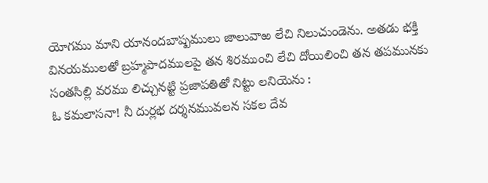యోగము మాని యానందబాష్పములు జాలువాఱ లేచి నిలుచుండెను. అతడు భక్తి వినయములతో బ్రహ్మపాదములపై తన శిరముంచి లేచి దోయిలించి తన తపమునకు సంతసిల్లి వరము లిచ్చునట్టి ప్రజాపతితో నిట్టు లనియెను :
ఓ కమలాసనా! నీ దుర్లభ దర్శనమువలన సకల దేవ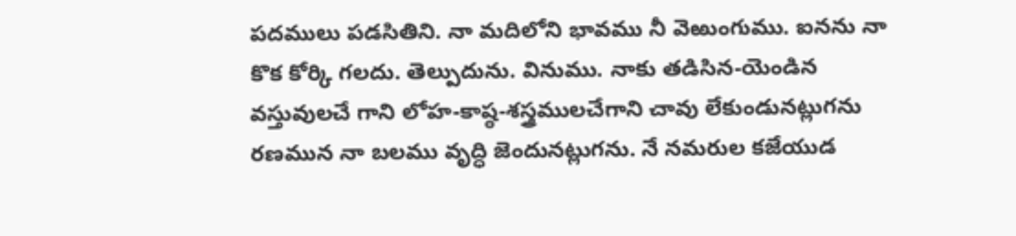పదములు పడసితిని. నా మదిలోని భావము నీ వెఱుంగుము. ఐనను నా కొక కోర్కి గలదు. తెల్పుదును. వినుము. నాకు తడిసిన-యెండిన వస్తువులచే గాని లోహ-కాష్ఠ-శస్త్రములచేగాని చావు లేకుండునట్లుగను రణమున నా బలము వృద్ధి జెందునట్లుగను. నే నమరుల కజేయుడ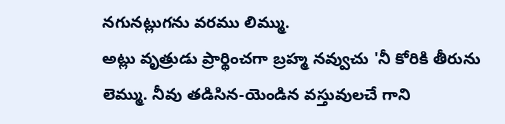నగునట్లుగను వరము లిమ్ము.
అట్లు వృత్రుడు ప్రార్థించగా బ్రహ్మ నవ్వుచు 'నీ కోరికి తీరును లెమ్ము. నీవు తడిసిన-యెండిన వస్తువులచే గాని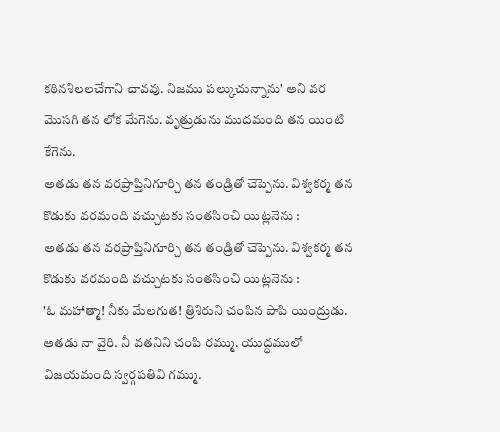కఠినశిలలచేగాని చావవు. నిజము పల్కుచున్నాను' అని వర మొసగి తన లోక మేగెను. వృత్రుడును ముదమంది తన యింటి కేగెను.
అతడు తన వరప్రాప్తినిగూర్చి తన తండ్రితో చెప్పెను. విశ్వకర్మ తన కొడుకు వరమంది వచ్చుటకు సంతసించి యిట్లనెను :
అతడు తన వరప్రాప్తినిగూర్చి తన తండ్రితో చెప్పెను. విశ్వకర్మ తన కొడుకు వరమంది వచ్చుటకు సంతసించి యిట్లనెను :
'ఓ మహాత్మా! నీకు మేలగుత! త్రిశిరుని చంపిన పాపి యింద్రుడు. అతడు నా వైరి. నీ వతనిని చంపి రమ్ము. యుద్ధములో విజయమంది స్వర్గపతివి గమ్ము.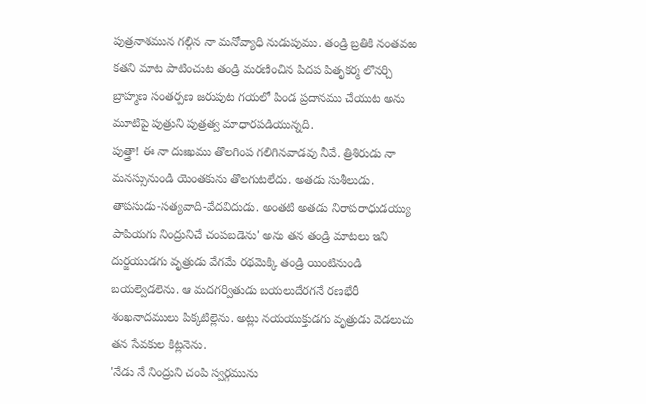పుత్రనాశమున గల్గిన నా మనోవ్యాధి నుడుపుము. తండ్రి బ్రతికి నంతవఱ కతని మాట పాటించుట తండ్రి మరణించిన పిదప పితృకర్మ లొనర్చి బ్రాహ్మణ సంతర్పణ జరుపుట గయలో పిండ ప్రదానము చేయుట అను మూటిపై పుత్రుని పుత్రత్వ మాధారపడియున్నది.
పుత్త్రా! ఈ నా దుఃఖము తొలగింప గలిగినవాడవు నీవే. త్రిశిరుడు నా మనస్సునుండి యెంతకును తొలగుటలేదు. అతడు సుశీలుడు. తాపసుడు-సత్యవాది-వేదవిదుడు. అంతటి అతడు నిరాపరాధుడయ్యు పాపియగు నింద్రునిచే చంపబడెను' అను తన తండ్రి మాటలు ఇని
దుర్జయుడగు వృత్రుడు వేగమే రథమెక్కి తండ్రి యింటినుండి బయల్వెడలెను. ఆ మదగర్వితుడు బయలుదేరగనే రణభేరీ శంఖనాదములు పిక్కటిల్లెను. అట్లు నయయుక్తుడగు వృత్రుడు వెడలుచు తన సేవకుల కిట్లనెను.
'నేడు నే నింద్రుని చంపి స్వర్గమును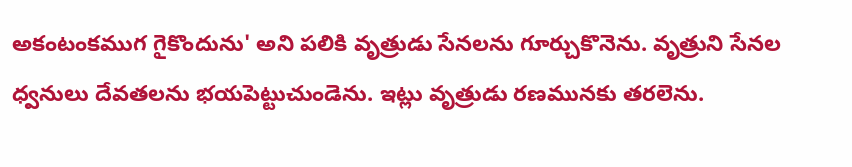అకంటంకముగ గైకొందును' అని పలికి వృత్రుడు సేనలను గూర్చుకొనెను. వృత్రుని సేనల ధ్వనులు దేవతలను భయపెట్టుచుండెను. ఇట్లు వృత్రుడు రణమునకు తరలెను.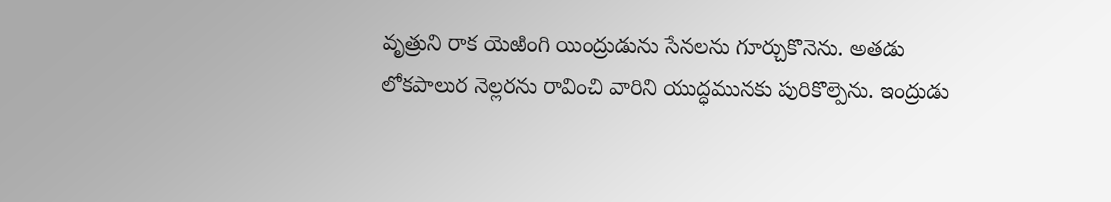వృత్రుని రాక యెఱింగి యింద్రుడును సేనలను గూర్చుకొనెను. అతడు లోకపాలుర నెల్లరను రావించి వారిని యుద్ధమునకు పురికొల్పెను. ఇంద్రుడు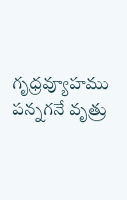గృధ్రవ్యూహము పన్నగనే వృత్రు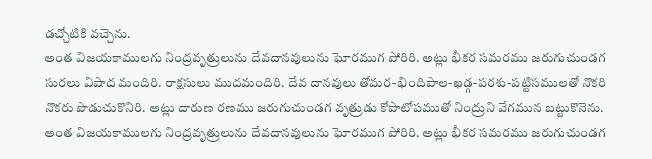డచ్చోటికి వచ్చెను.
అంత విజయకాములగు నింద్రవృత్రులును దేవదానవులును ఘోరముగ పోరిరి. అట్లు భీకర సమరము జరుగుచుండగ సురలు విషాద మందిరి. రాక్షసులు ముదమందిరి. దేవ దానవులు తోమర-భిందిపాల-ఖడ్గ-పరశు-పట్టిసములతో నొకరి నొకరు పొడుచుకొనిరి. అట్లు దారుణ రణము జరుగుచుండగ వృత్రుడు కోపాటోపముతో నింద్రుని వేగమున బట్టుకొనెను.
అంత విజయకాములగు నింద్రవృత్రులును దేవదానవులును ఘోరముగ పోరిరి. అట్లు భీకర సమరము జరుగుచుండగ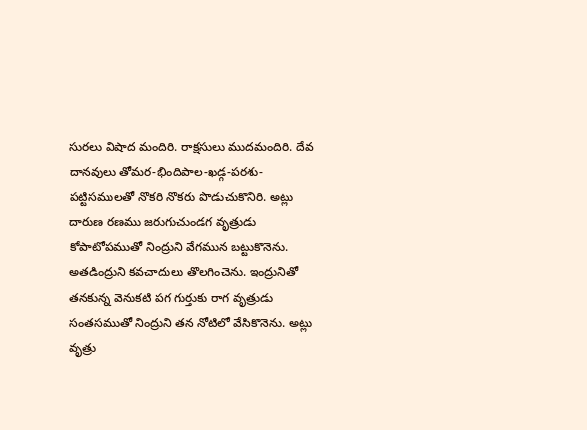సురలు విషాద మందిరి. రాక్షసులు ముదమందిరి. దేవ దానవులు తోమర-భిందిపాల-ఖడ్గ-పరశు-పట్టిసములతో నొకరి నొకరు పొడుచుకొనిరి. అట్లు దారుణ రణము జరుగుచుండగ వృత్రుడు కోపాటోపముతో నింద్రుని వేగమున బట్టుకొనెను.
అతడింద్రుని కవచాదులు తొలగించెను. ఇంద్రునితో తనకున్న వెనుకటి పగ గుర్తుకు రాగ వృత్రుడు సంతసముతో నింద్రుని తన నోటిలో వేసికొనెను. అట్లు వృత్రు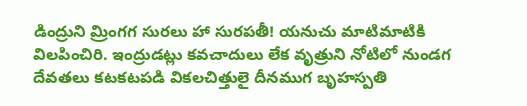డింద్రుని మ్రింగగ సురలు హా సురపతీ! యనుచు మాటిమాటికి విలపించిరి. ఇంద్రుడట్లు కవచాదులు లేక వృత్రుని నోటిలో నుండగ దేవతలు కటకటపడి వికలచిత్తులై దీనముగ బృహస్పతి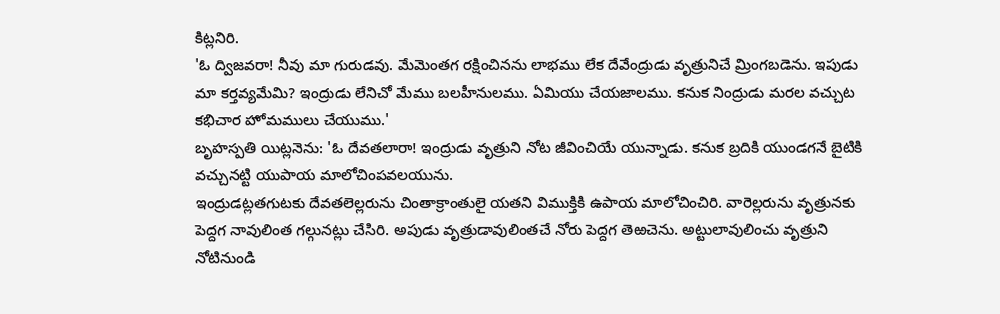కిట్లనిరి.
'ఓ ద్విజవరా! నీవు మా గురుడవు. మేమెంతగ రక్షించినను లాభము లేక దేవేంద్రుడు వృత్రునిచే మ్రింగబడెను. ఇపుడు మా కర్తవ్యమేమి? ఇంద్రుడు లేనిచో మేము బలహీనులము. ఏమియు చేయజాలము. కనుక నింద్రుడు మరల వచ్చుట కభిచార హోమములు చేయుము.'
బృహస్పతి యిట్లనెను: 'ఓ దేవతలారా! ఇంద్రుడు వృత్రుని నోట జీవించియే యున్నాడు. కనుక బ్రదికి యుండగనే బైటికి వచ్చునట్టి యుపాయ మాలోచింపవలయును.
ఇంద్రుడట్లతగుటకు దేవతలెల్లరును చింతాక్రాంతులై యతని విముక్తికి ఉపాయ మాలోచించిరి. వారెల్లరును వృత్రునకు పెద్దగ నావులింత గల్గునట్లు చేసిరి. అపుడు వృత్రుడావులింతచే నోరు పెద్దగ తెఱచెను. అట్టులావులించు వృత్రుని నోటినుండి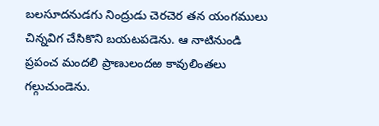బలసూదనుడగు నింద్రుడు చెరచెర తన యంగములు చిన్నవిగ చేసికొని బయటపడెను. ఆ నాటినుండి ప్రపంచ మందలి ప్రాణులందఱ కావులింతలు గల్గుచుండెను.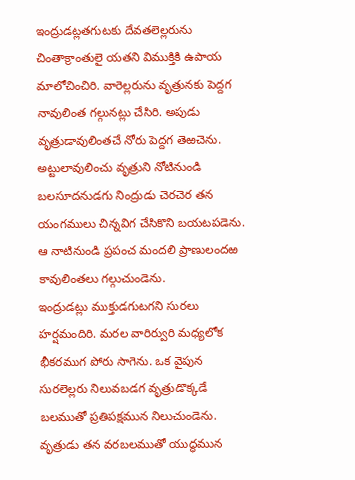ఇంద్రుడట్లతగుటకు దేవతలెల్లరును చింతాక్రాంతులై యతని విముక్తికి ఉపాయ మాలోచించిరి. వారెల్లరును వృత్రునకు పెద్దగ నావులింత గల్గునట్లు చేసిరి. అపుడు వృత్రుడావులింతచే నోరు పెద్దగ తెఱచెను. అట్టులావులించు వృత్రుని నోటినుండి బలసూదనుడగు నింద్రుడు చెరచెర తన యంగములు చిన్నవిగ చేసికొని బయటపడెను. ఆ నాటినుండి ప్రపంచ మందలి ప్రాణులందఱ కావులింతలు గల్గుచుండెను.
ఇంద్రుడట్లు ముక్తుడగుటగని సురలు హర్షమందిరి. మరల వారిర్వురి మధ్యలోక భీకరముగ పోరు సాగెను. ఒక వైపున సురలెల్లరు నిలువబడగ వృత్రుడొక్కడే బలముతో ప్రతిపక్షమున నిలుచుండెను. వృత్రుడు తన వరబలముతో యుద్ధమున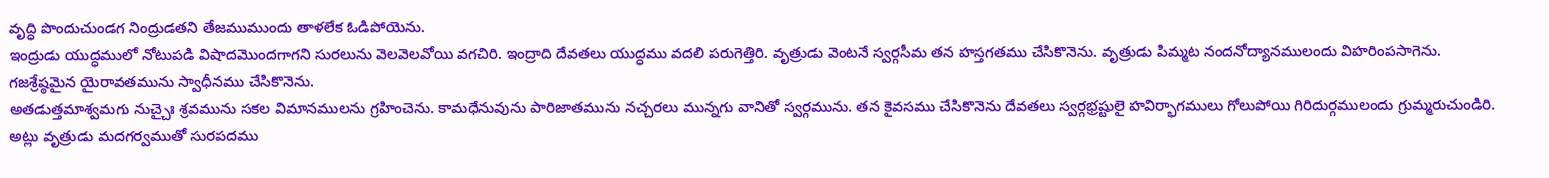వృద్ధి పొందుచుండగ నింద్రుడతని తేజముముందు తాళలేక ఓడిపోయెను.
ఇంద్రుడు యుద్ధములో నోటుపడి విషాదమొందగాగని సురలును వెలవెలవోయి వగచిరి. ఇంద్రాది దేవతలు యుద్ధము వదలి పరుగెత్తిరి. వృత్రుడు వెంటనే స్వర్గసీమ తన హస్తగతము చేసికొనెను. వృత్రుడు పిమ్మట నందనోద్యానములందు విహరింపసాగెను. గజశ్రేష్ఠమైన యైరావతమును స్వాధీనము చేసికొనెను.
అతడుత్తమాశ్వమగు నుచ్చైః శ్రవమును సకల విమానములను గ్రహించెను. కామధేనువును పారిజాతమును నచ్చరలు మున్నగు వానితో స్వర్గమును. తన కైవసము చేసికొనెను దేవతలు స్వర్గభ్రష్టులై హవిర్భాగములు గోలుపోయి గిరిదుర్గములందు గ్రుమ్మరుచుండిరి.
అట్లు వృత్రుడు మదగర్వముతో సురపదము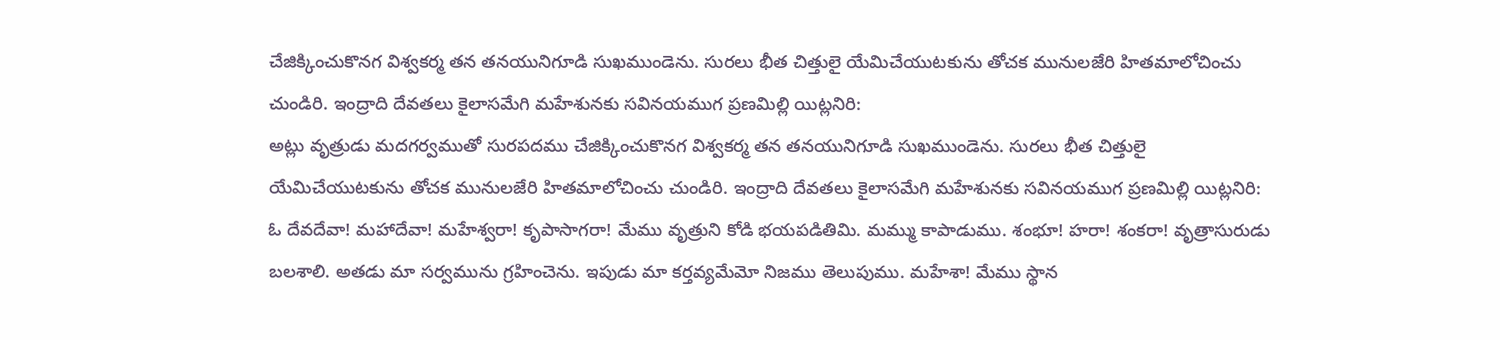చేజిక్కించుకొనగ విశ్వకర్మ తన తనయునిగూడి సుఖముండెను. సురలు భీత చిత్తులై యేమిచేయుటకును తోచక మునులజేరి హితమాలోచించు చుండిరి. ఇంద్రాది దేవతలు కైలాసమేగి మహేశునకు సవినయముగ ప్రణమిల్లి యిట్లనిరి:
అట్లు వృత్రుడు మదగర్వముతో సురపదము చేజిక్కించుకొనగ విశ్వకర్మ తన తనయునిగూడి సుఖముండెను. సురలు భీత చిత్తులై యేమిచేయుటకును తోచక మునులజేరి హితమాలోచించు చుండిరి. ఇంద్రాది దేవతలు కైలాసమేగి మహేశునకు సవినయముగ ప్రణమిల్లి యిట్లనిరి:
ఓ దేవదేవా! మహాదేవా! మహేశ్వరా! కృపాసాగరా! మేము వృత్రుని కోడి భయపడితిమి. మమ్ము కాపాడుము. శంభూ! హరా! శంకరా! వృత్రాసురుడు బలశాలి. అతడు మా సర్వమును గ్రహించెను. ఇపుడు మా కర్తవ్యమేమో నిజము తెలుపుము. మహేశా! మేము స్థాన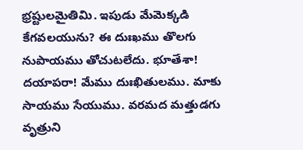భ్రష్టులమైతిమి. ఇపుడు మేమెక్కడి కేగవలయును? ఈ దుఃఖము తొలగు నుపాయము తోచుటలేదు. భూతేశా! దయాపరా! మేము దుఃఖితులము. మాకు సాయము సేయుము. వరమద మత్తుడగు వృత్రుని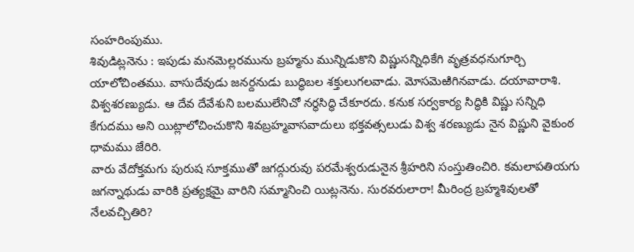సంహరింపుము.
శివుడిట్లనెను : ఇపుడు మనమెల్లరమును బ్రహ్మను మున్నిడుకొని విష్ణుసన్నిధికేగి వృత్రవధనుగూర్చి యాలోచింతము. వాసుదేవుడు జనర్దనుడు బుద్ధిబల శక్తులుగలవాడు. మోసమెఱిగినవాడు. దయావారాశి. విశ్వశరణ్యుడు. ఆ దేవ దేవేశుని బలములేనిచో నర్థసిద్ధి చేకూరదు. కనుక సర్వకార్య సిద్ధికి విష్ణు సన్నిధి కేగుదము అని యిట్లాలోచించుకొని శివబ్రహ్మవాసవాదులు భక్తవత్సలుడు విశ్వ శరణ్యుడు నైన విష్ణుని వైకుంఠ ధామము జేరిరి.
వారు వేదోక్తమగు పురుష సూక్తముతో జగద్గురువు పరమేశ్వరుడునైన శ్రీహరిని సంస్తుతించిరి. కమలాపతియగు జగన్నాథుడు వారికి ప్రత్యక్షమై వారిని సమ్మానించి యిట్లనెను. సురవరులారా! మీరింద్ర బ్రహ్మశివులతో నేలవచ్చితిరి?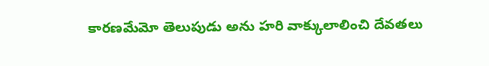కారణమేమో తెలుపుడు అను హరి వాక్కులాలించి దేవతలు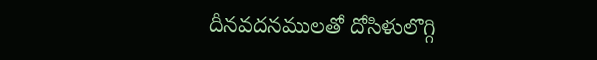దీనవదనములతో దోసిళులొగ్గి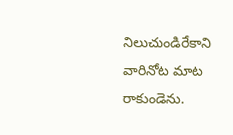నిలుచుండిరేకాని వారినోట మాట రాకుండెను.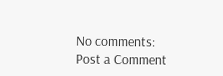No comments:
Post a Comment